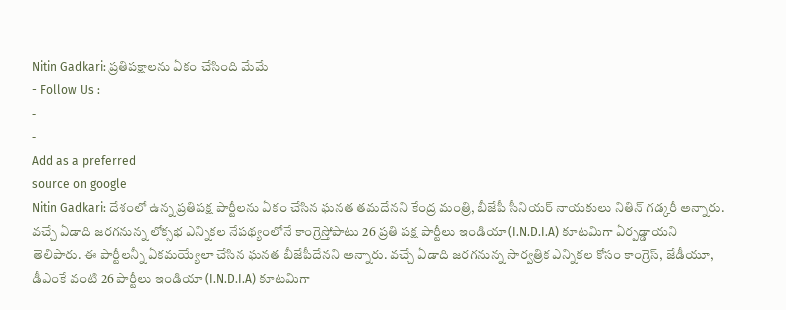Nitin Gadkari: ప్రతిపక్షాలను ఏకం చేసింది మేమే
- Follow Us :
-
-
Add as a preferred
source on google
Nitin Gadkari: దేశంలో ఉన్న ప్రతిపక్ష పార్టీలను ఏకం చేసిన ఘనత తమదేనని కేంద్ర మంత్రి, బీజేపీ సీనియర్ నాయకులు నితిన్ గడ్కరీ అన్నారు. వచ్చే ఏడాది జరగనున్న లోక్సభ ఎన్నికల నేపథ్యంలోనే కాంగ్రెస్తోపాటు 26 ప్రతి పక్ష పార్టీలు ఇండియా(I.N.D.I.A) కూటమిగా ఏర్పడ్డాయని తెలిపారు. ఈ పార్టీలన్నీ ఏకమయ్యేలా చేసిన ఘనత బీజేపీదేనని అన్నారు. వచ్చే ఏడాది జరగనున్న సార్వత్రిక ఎన్నికల కోసం కాంగ్రెస్, జేడీయూ, డీఎంకే వంటి 26 పార్టీలు ఇండియా (I.N.D.I.A) కూటమిగా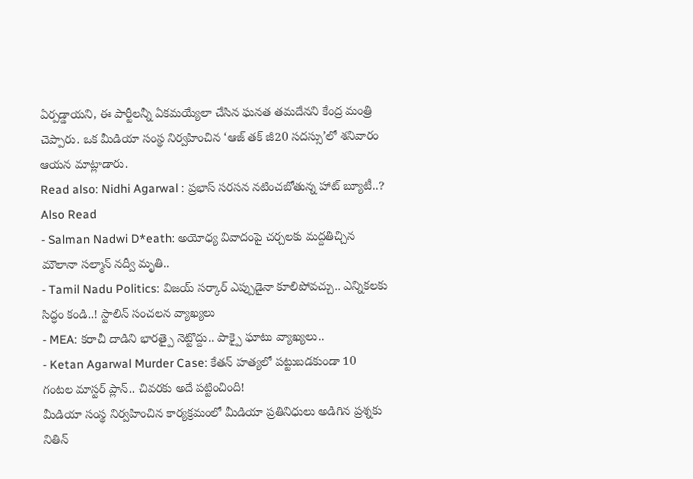ఏర్పడ్డాయని, ఈ పార్టీలన్నీ ఏకమయ్యేలా చేసిన ఘనత తమదేనని కేంద్ర మంత్రి చెప్పారు. ఒక మీడియా సంస్థ నిర్వహించిన ‘ఆజ్ తక్ జీ20 సదస్సు’లో శనివారం ఆయన మాట్లాడారు.
Read also: Nidhi Agarwal : ప్రభాస్ సరసన నటించబోతున్న హాట్ బ్యూటీ..?
Also Read
- Salman Nadwi D*eath: అయోధ్య వివాదంపై చర్చలకు మద్దతిచ్చిన మౌలానా సల్మాన్ నద్వీ మృతి..
- Tamil Nadu Politics: విజయ్ సర్కార్ ఎప్పుడైనా కూలిపోవచ్చు.. ఎన్నికలకు సిద్ధం కండి..! స్టాలిన్ సంచలన వ్యాఖ్యలు
- MEA: కరాచీ దాడిని భారత్పై నెట్టొద్దు.. పాక్పై ఘాటు వ్యాఖ్యలు..
- Ketan Agarwal Murder Case: కేతన్ హత్యలో పట్టుబడకుండా 10 గంటల మాస్టర్ ప్లాన్.. చివరకు అదే పట్టించింది!
మీడియా సంస్థ నిర్వహించిన కార్యక్రమంలో మీడియా ప్రతినిధులు అడిగిన ప్రశ్నకు నితిన్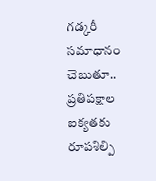గడ్కరీ సమాధానం చెబుతూ.. ప్రతిపక్షాల ఐక్యతకు రూపశిల్పి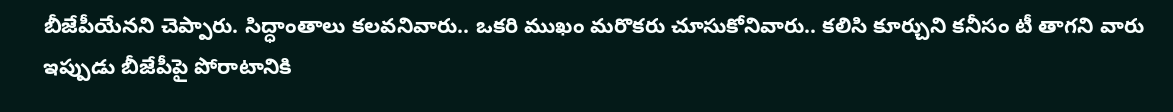బీజేపీయేనని చెప్పారు. సిద్ధాంతాలు కలవనివారు.. ఒకరి ముఖం మరొకరు చూసుకోనివారు.. కలిసి కూర్చుని కనీసం టీ తాగని వారు ఇప్పుడు బీజేపీపై పోరాటానికి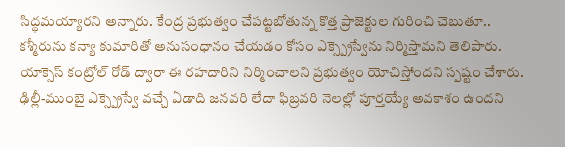సిద్ధమయ్యారని అన్నారు. కేంద్ర ప్రభుత్వం చేపట్టబోతున్న కొత్త ప్రాజెక్టుల గురించి చెబుతూ.. కశ్మీరును కన్యా కుమారితో అనుసంధానం చేయడం కోసం ఎక్స్ప్రెస్వేను నిర్మిస్తామని తెలిపారు. యాక్సెస్ కంట్రోల్ రోడ్ ద్వారా ఈ రహదారిని నిర్మించాలని ప్రభుత్వం యోచిస్తోందని స్పష్టం చేశారు. ఢిల్లీ-ముంబై ఎక్స్ప్రెస్వే వచ్చే ఏడాది జనవరి లేదా ఫిబ్రవరి నెలల్లో పూర్తయ్యే అవకాశం ఉందని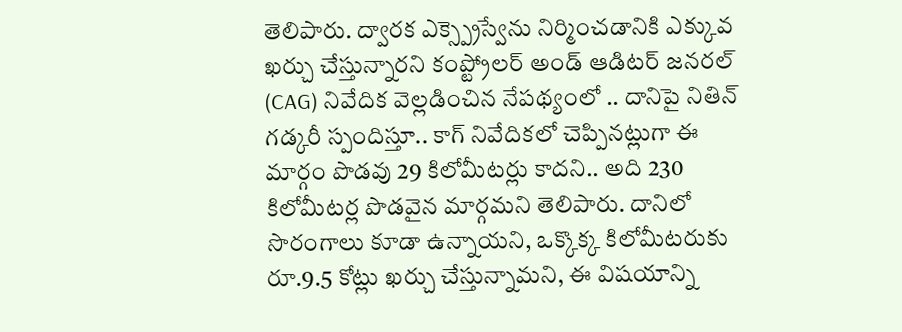తెలిపారు. ద్వారక ఎక్స్ప్రెస్వేను నిర్మించడానికి ఎక్కువ ఖర్చు చేస్తున్నారని కంప్ట్రోలర్ అండ్ ఆడిటర్ జనరల్ (CAG) నివేదిక వెల్లడించిన నేపథ్యంలో .. దానిపై నితిన్ గడ్కరీ స్పందిస్తూ.. కాగ్ నివేదికలో చెప్పినట్లుగా ఈ మార్గం పొడవు 29 కిలోమీటర్లు కాదని.. అది 230 కిలోమీటర్ల పొడవైన మార్గమని తెలిపారు. దానిలో సొరంగాలు కూడా ఉన్నాయని, ఒక్కొక్క కిలోమీటరుకు రూ.9.5 కోట్లు ఖర్చు చేస్తున్నామని, ఈ విషయాన్ని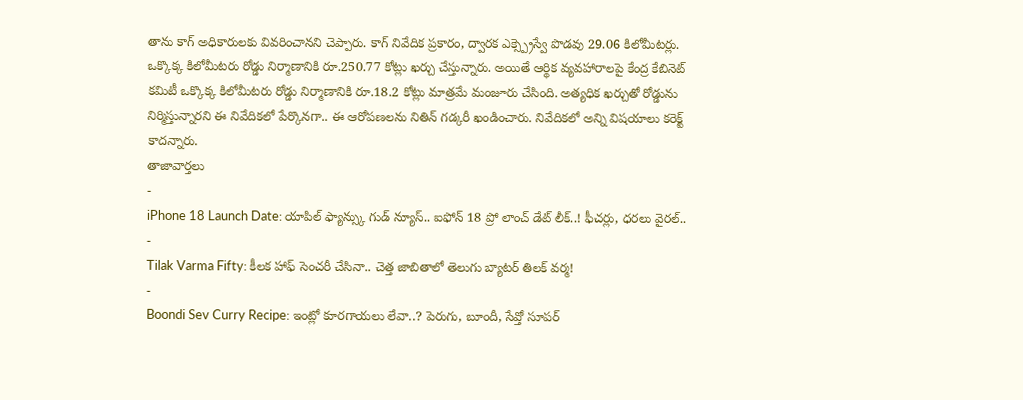తాను కాగ్ అధికారులకు వివరించానని చెప్పారు. కాగ్ నివేదిక ప్రకారం, ద్వారక ఎక్స్ప్రెస్వే పొడవు 29.06 కిలోమీటర్లు. ఒక్కొక్క కిలోమీటరు రోడ్డు నిర్మాణానికి రూ.250.77 కోట్లు ఖర్చు చేస్తున్నారు. అయితే ఆర్థిక వ్యవహారాలపై కేంద్ర కేబినెట్ కమిటీ ఒక్కొక్క కిలోమీటరు రోడ్డు నిర్మాణానికి రూ.18.2 కోట్లు మాత్రమే మంజూరు చేసింది. అత్యధిక ఖర్చుతో రోడ్డును నిర్మిస్తున్నారని ఈ నివేదికలో పేర్కొనగా.. ఈ ఆరోపణలను నితిన్ గడ్కరీ ఖండించారు. నివేదికలో అన్ని విషయాలు కరెక్ట్ కాదన్నారు.
తాజావార్తలు
-
iPhone 18 Launch Date: యాపిల్ ఫ్యాన్స్కు గుడ్ న్యూస్.. ఐఫోన్ 18 ప్రో లాంచ్ డేట్ లీక్..! ఫీచర్లు, ధరలు వైరల్..
-
Tilak Varma Fifty: కీలక హాఫ్ సెంచరీ చేసినా.. చెత్త జాబితాలో తెలుగు బ్యాటర్ తిలక్ వర్మ!
-
Boondi Sev Curry Recipe: ఇంట్లో కూరగాయలు లేవా..? పెరుగు, బూందీ, సేవ్తో సూపర్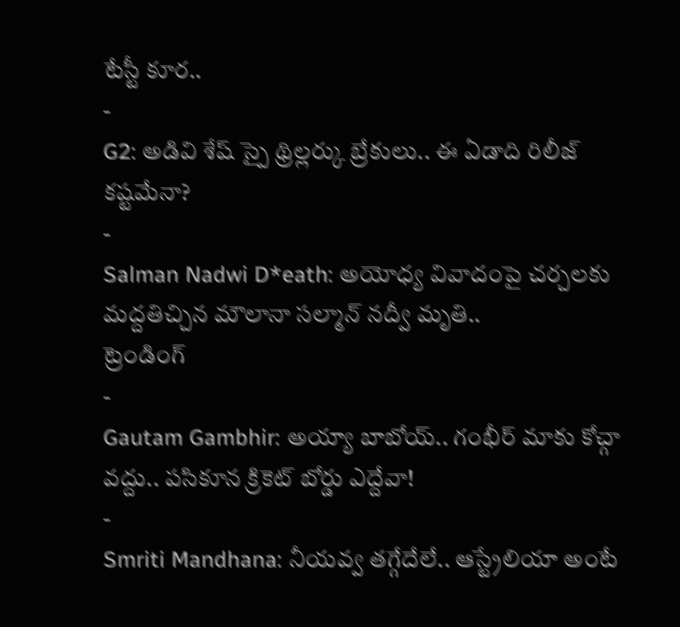టేస్టీ కూర..
-
G2: అడివి శేష్ స్పై థ్రిల్లర్కు బ్రేకులు.. ఈ ఏడాది రిలీజ్ కష్టమేనా?
-
Salman Nadwi D*eath: అయోధ్య వివాదంపై చర్చలకు మద్దతిచ్చిన మౌలానా సల్మాన్ నద్వీ మృతి..
ట్రెండింగ్
-
Gautam Gambhir: అయ్యా బాబోయ్.. గంభీర్ మాకు కోచ్గా వద్దు.. పసికూన క్రికెట్ బోర్డు ఎద్దేవా!
-
Smriti Mandhana: నీయవ్వ తగ్గేదేలే.. ఆస్ట్రేలియా అంటే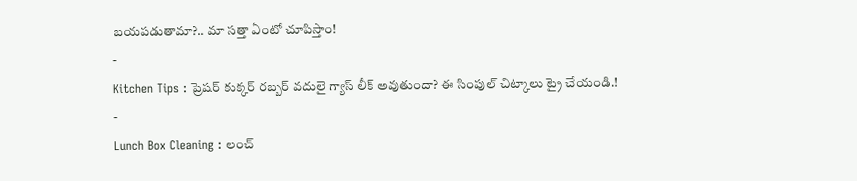బయపడుతామా?.. మా సత్తా ఏంటో చూపిస్తాం!
-
Kitchen Tips : ప్రెషర్ కుక్కర్ రబ్బర్ వదులై గ్యాస్ లీక్ అవుతుందా? ఈ సింపుల్ చిట్కాలు ట్రై చేయండి.!
-
Lunch Box Cleaning : లంచ్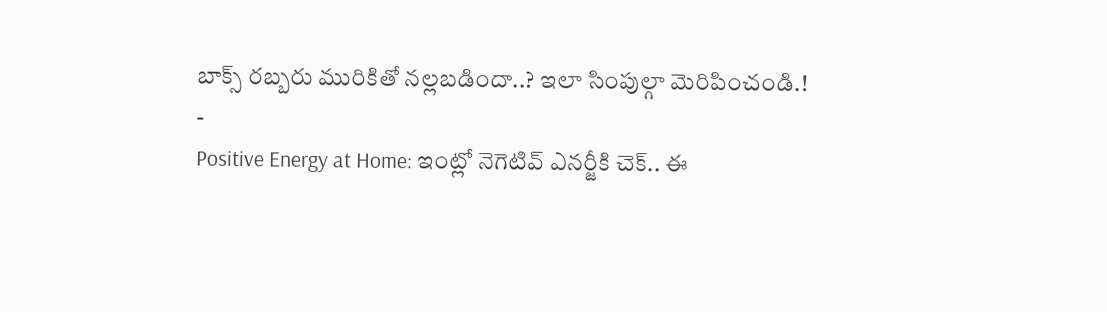బాక్స్ రబ్బరు మురికితో నల్లబడిందా..? ఇలా సింపుల్గా మెరిపించండి.!
-
Positive Energy at Home: ఇంట్లో నెగెటివ్ ఎనర్జీకి చెక్.. ఈ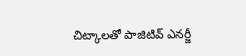చిట్కాలతో పాజిటివ్ ఎనర్జీ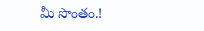మీ సొంతం.!